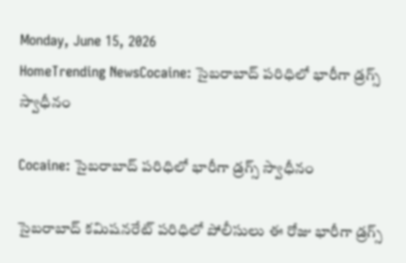Monday, June 15, 2026
HomeTrending NewsCocaine: సైబరాబాద్ పరిధిలో భారీగా డ్రగ్స్ స్వాధీనం

Cocaine: సైబరాబాద్ పరిధిలో భారీగా డ్రగ్స్ స్వాధీనం

సైబరాబాద్ కమిషనరేట్ పరిధిలో పోలీసులు ఈ రోజు భారీగా డ్రగ్స్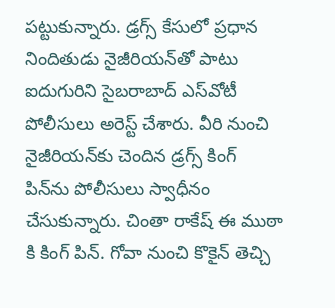పట్టుకున్నారు. డ్రగ్స్ కేసులో ప్రధాన నిందితుడు నైజీరియన్‌తో పాటు ఐదుగురిని సైబరాబాద్ ఎస్‌వోటీ పోలీసులు అరెస్ట్ చేశారు. వీరి నుంచి నైజీరియన్‌కు చెందిన డ్రగ్స్ కింగ్ పిన్‌ను పోలీసులు స్వాధీనం చేసుకున్నారు. చింతా రాకేష్ ఈ ముఠా కి కింగ్ పిన్. గోవా నుంచి కొకైన్ తెచ్చి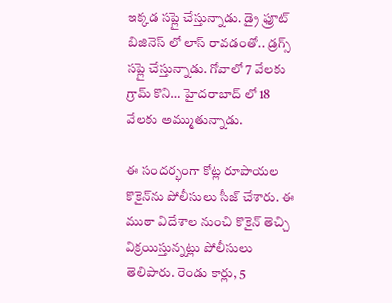ఇక్కడ సప్లై చేస్తున్నాడు. డ్రై ఫ్రూట్ బిజినెస్ లో లాస్ రావడంతో.. డ్రగ్స్ సప్లై చేస్తున్నాడు. గోవాలో 7 వేలకు గ్రామ్ కొని… హైదరాబాద్ లో 18 వేలకు అమ్ముతున్నాడు.

ఈ సందర్భంగా కోట్ల రూపాయల కొకైన్‌ను పోలీసులు సీజ్ చేశారు. ఈ ముఠా విదేశాల నుంచి కొకైన్ తెచ్చి విక్రయిస్తున్నట్లు పోలీసులు తెలిపారు. రెండు కార్లు, 5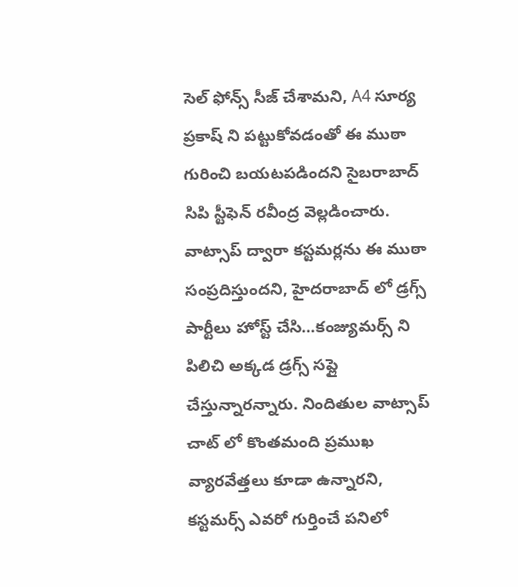సెల్ ఫోన్స్ సీజ్ చేశామని, A4 సూర్య ప్రకాష్ ని పట్టుకోవడంతో ఈ ముఠా గురించి బయటపడిందని సైబరాబాద్ సిపి స్టీఫెన్ రవీంద్ర వెల్లడించారు. వాట్సాప్ ద్వారా కస్టమర్లను ఈ ముఠా సంప్రదిస్తుందని, హైదరాబాద్ లో డ్రగ్స్ పార్టీలు హోస్ట్ చేసి…కంజ్యుమర్స్ ని పిలిచి అక్కడ డ్రగ్స్ సప్లై చేస్తున్నారన్నారు. నిందితుల వాట్సాప్ చాట్ లో కొంతమంది ప్రముఖ వ్యారవేత్తలు కూడా ఉన్నారని, కస్టమర్స్ ఎవరో గుర్తించే పనిలో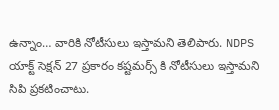ఉన్నాం… వారికి నోటీసులు ఇస్తామని తెలిపారు. NDPS యాక్ట్ సెక్షన్ 27 ప్రకారం కష్టమర్స్ కి నోటీసులు ఇస్తామని సిపి ప్రకటించాటు.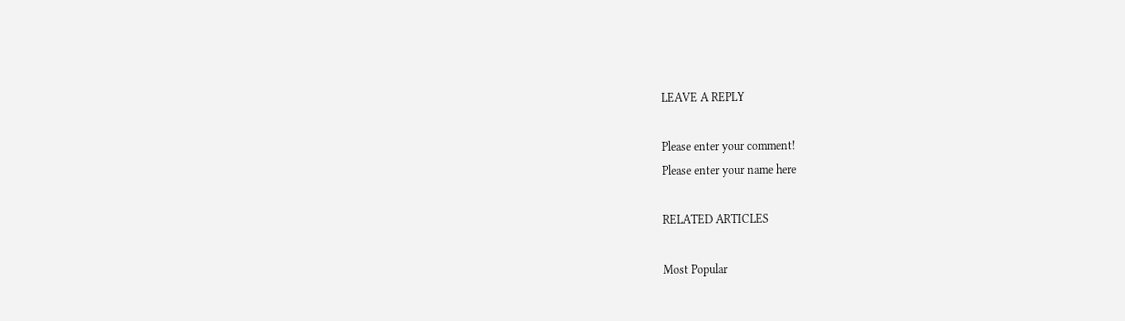LEAVE A REPLY

Please enter your comment!
Please enter your name here

RELATED ARTICLES

Most Popular